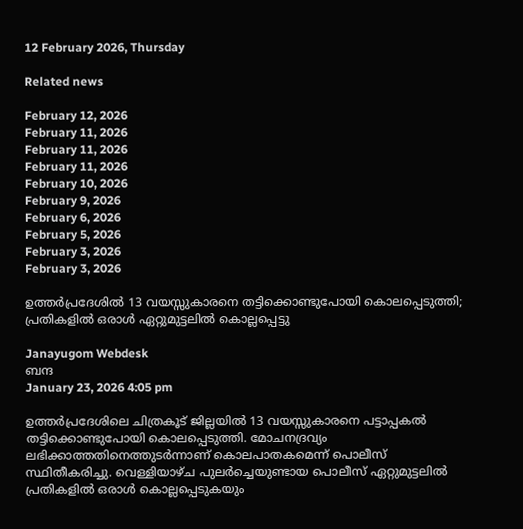12 February 2026, Thursday

Related news

February 12, 2026
February 11, 2026
February 11, 2026
February 11, 2026
February 10, 2026
February 9, 2026
February 6, 2026
February 5, 2026
February 3, 2026
February 3, 2026

ഉത്തർപ്രദേശിൽ 13 വയസ്സുകാരനെ തട്ടിക്കൊണ്ടുപോയി കൊലപ്പെടുത്തി; പ്രതികളില്‍ ഒരാള്‍ ഏറ്റുമുട്ടലിൽ കൊല്ലപ്പെട്ടു

Janayugom Webdesk
ബന്ദ
January 23, 2026 4:05 pm

ഉത്തർപ്രദേശിലെ ചിത്രകൂട് ജില്ലയിൽ 13 വയസ്സുകാരനെ പട്ടാപ്പകൽ തട്ടിക്കൊണ്ടുപോയി കൊലപ്പെടുത്തി. മോചനദ്രവ്യം ലഭിക്കാത്തതിനെത്തുടർന്നാണ് കൊലപാതകമെന്ന് പൊലീസ് സ്ഥിതീകരിച്ചു. വെള്ളിയാഴ്ച പുലർച്ചെയുണ്ടായ പൊലീസ് ഏറ്റുമുട്ടലിൽ പ്രതികളിൽ ഒരാൾ കൊല്ലപ്പെടുകയും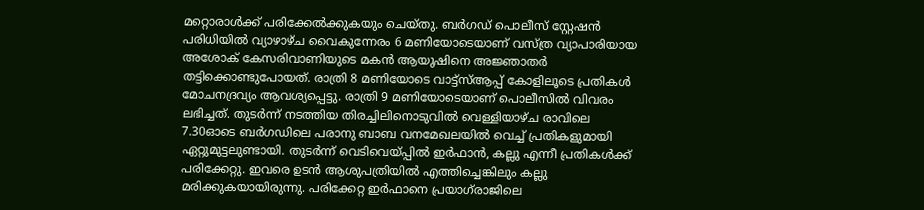മറ്റൊരാൾക്ക് പരിക്കേൽക്കുകയും ചെയ്തു. ബർഗഡ് പൊലീസ് സ്റ്റേഷൻ പരിധിയിൽ വ്യാഴാഴ്ച വൈകുന്നേരം 6 മണിയോടെയാണ് വസ്ത്ര വ്യാപാരിയായ അശോക് കേസരിവാണിയുടെ മകൻ ആയുഷിനെ അജ്ഞാതർ തട്ടിക്കൊണ്ടുപോയത്. രാത്രി 8 മണിയോടെ വാട്ട്‌സ്ആപ്പ് കോളിലൂടെ പ്രതികൾ മോചനദ്രവ്യം ആവശ്യപ്പെട്ടു. രാത്രി 9 മണിയോടെയാണ് പൊലീസിൽ വിവരം ലഭിച്ചത്. തുടർന്ന് നടത്തിയ തിരച്ചിലിനൊടുവിൽ വെള്ളിയാഴ്ച രാവിലെ 7.30ഓടെ ബർഗഡിലെ പരാനു ബാബ വനമേഖലയിൽ വെച്ച് പ്രതികളുമായി ഏറ്റുമുട്ടലുണ്ടായി. തുടര്‍ന്ന് വെടിവെയ്പ്പിൽ ഇർഫാൻ, കല്ലു എന്നീ പ്രതികൾക്ക് പരിക്കേറ്റു. ഇവരെ ഉടൻ ആശുപത്രിയിൽ എത്തിച്ചെങ്കിലും കല്ലു മരിക്കുകയായിരുന്നു. പരിക്കേറ്റ ഇർഫാനെ പ്രയാഗ്‌രാജിലെ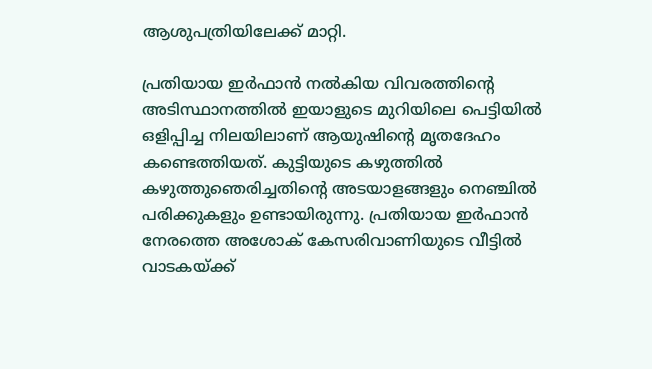ആശുപത്രിയിലേക്ക് മാറ്റി.

പ്രതിയായ ഇർഫാൻ നൽകിയ വിവരത്തിന്റെ അടിസ്ഥാനത്തിൽ ഇയാളുടെ മുറിയിലെ പെട്ടിയിൽ ഒളിപ്പിച്ച നിലയിലാണ് ആയുഷിന്റെ മൃതദേഹം കണ്ടെത്തിയത്. കുട്ടിയുടെ കഴുത്തിൽ കഴുത്തുഞെരിച്ചതിന്റെ അടയാളങ്ങളും നെഞ്ചിൽ പരിക്കുകളും ഉണ്ടായിരുന്നു. പ്രതിയായ ഇർഫാൻ നേരത്തെ അശോക് കേസരിവാണിയുടെ വീട്ടിൽ വാടകയ്ക്ക്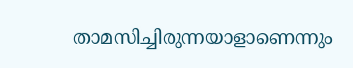താമസിച്ചിരുന്നയാളാണെന്നും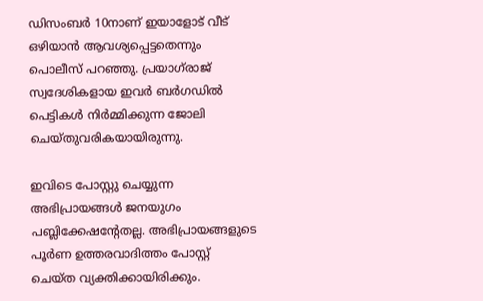ഡിസംബർ 10നാണ് ഇയാളോട് വീട് ഒഴിയാൻ ആവശ്യപ്പെട്ടതെന്നും പൊലീസ് പറഞ്ഞു. പ്രയാഗ്‌രാജ് സ്വദേശികളായ ഇവർ ബർഗഡിൽ പെട്ടികൾ നിർമ്മിക്കുന്ന ജോലി ചെയ്തുവരികയായിരുന്നു.

ഇവിടെ പോസ്റ്റു ചെയ്യുന്ന അഭിപ്രായങ്ങള്‍ ജനയുഗം പബ്ലിക്കേഷന്റേതല്ല. അഭിപ്രായങ്ങളുടെ പൂര്‍ണ ഉത്തരവാദിത്തം പോസ്റ്റ് ചെയ്ത വ്യക്തിക്കായിരിക്കും.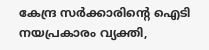കേന്ദ്ര സര്‍ക്കാരിന്റെ ഐടി നയപ്രകാരം വ്യക്തി,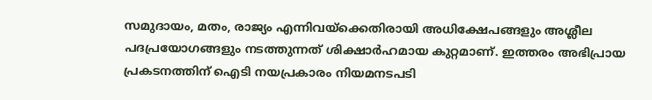സമുദായം, മതം, രാജ്യം എന്നിവയ്‌ക്കെതിരായി അധിക്ഷേപങ്ങളും അശ്ലീല പദപ്രയോഗങ്ങളും നടത്തുന്നത് ശിക്ഷാര്‍ഹമായ കുറ്റമാണ്. ഇത്തരം അഭിപ്രായ പ്രകടനത്തിന് ഐടി നയപ്രകാരം നിയമനടപടി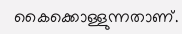കൈക്കൊള്ളുന്നതാണ്.